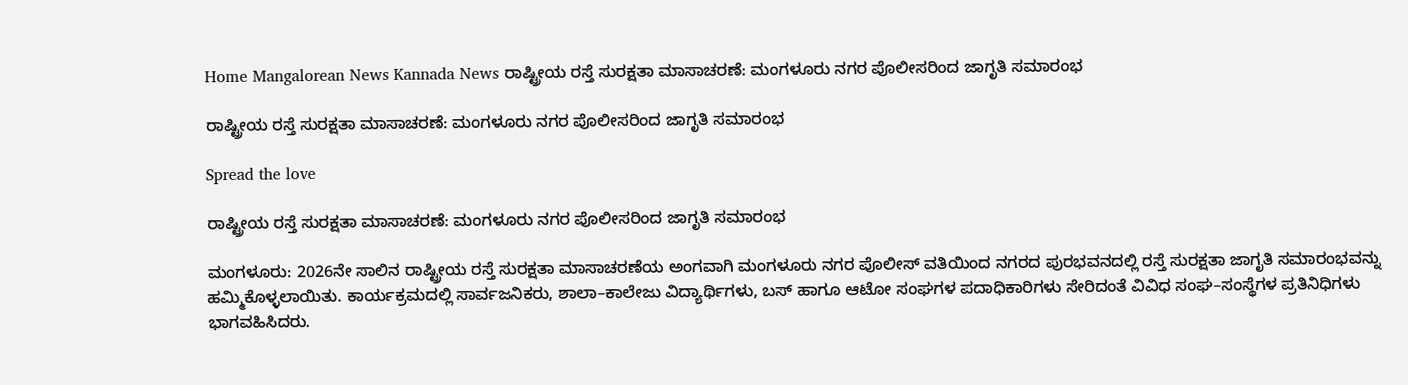Home Mangalorean News Kannada News ರಾಷ್ಟ್ರೀಯ ರಸ್ತೆ ಸುರಕ್ಷತಾ ಮಾಸಾಚರಣೆ: ಮಂಗಳೂರು ನಗರ ಪೊಲೀಸರಿಂದ ಜಾಗೃತಿ ಸಮಾರಂಭ

ರಾಷ್ಟ್ರೀಯ ರಸ್ತೆ ಸುರಕ್ಷತಾ ಮಾಸಾಚರಣೆ: ಮಂಗಳೂರು ನಗರ ಪೊಲೀಸರಿಂದ ಜಾಗೃತಿ ಸಮಾರಂಭ

Spread the love

ರಾಷ್ಟ್ರೀಯ ರಸ್ತೆ ಸುರಕ್ಷತಾ ಮಾಸಾಚರಣೆ: ಮಂಗಳೂರು ನಗರ ಪೊಲೀಸರಿಂದ ಜಾಗೃತಿ ಸಮಾರಂಭ

ಮಂಗಳೂರು: 2026ನೇ ಸಾಲಿನ ರಾಷ್ಟ್ರೀಯ ರಸ್ತೆ ಸುರಕ್ಷತಾ ಮಾಸಾಚರಣೆಯ ಅಂಗವಾಗಿ ಮಂಗಳೂರು ನಗರ ಪೊಲೀಸ್ ವತಿಯಿಂದ ನಗರದ ಪುರಭವನದಲ್ಲಿ ರಸ್ತೆ ಸುರಕ್ಷತಾ ಜಾಗೃತಿ ಸಮಾರಂಭವನ್ನು ಹಮ್ಮಿಕೊಳ್ಳಲಾಯಿತು. ಕಾರ್ಯಕ್ರಮದಲ್ಲಿ ಸಾರ್ವಜನಿಕರು, ಶಾಲಾ–ಕಾಲೇಜು ವಿದ್ಯಾರ್ಥಿಗಳು, ಬಸ್ ಹಾಗೂ ಆಟೋ ಸಂಘಗಳ ಪದಾಧಿಕಾರಿಗಳು ಸೇರಿದಂತೆ ವಿವಿಧ ಸಂಘ–ಸಂಸ್ಥೆಗಳ ಪ್ರತಿನಿಧಿಗಳು ಭಾಗವಹಿಸಿದರು.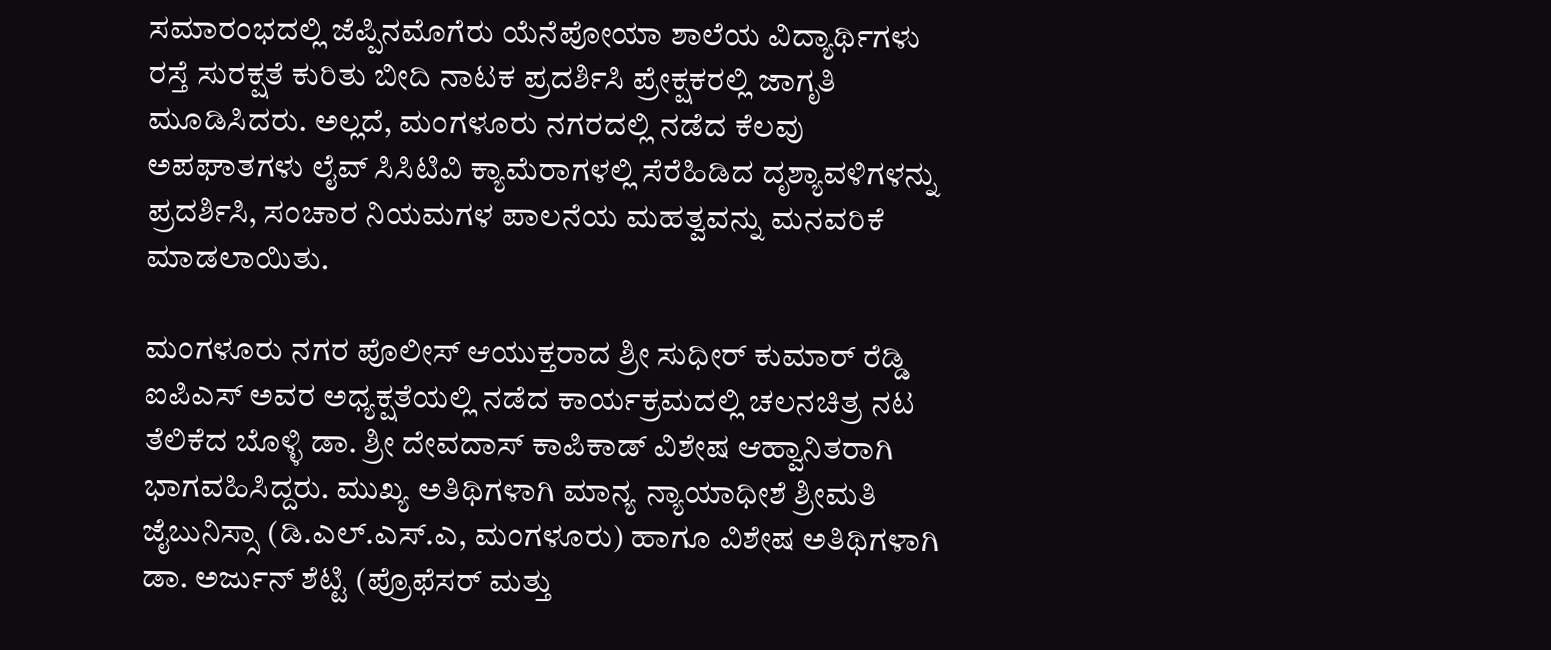ಸಮಾರಂಭದಲ್ಲಿ ಜೆಪ್ಪಿನಮೊಗೆರು ಯೆನೆಪೋಯಾ ಶಾಲೆಯ ವಿದ್ಯಾರ್ಥಿಗಳು ರಸ್ತೆ ಸುರಕ್ಷತೆ ಕುರಿತು ಬೀದಿ ನಾಟಕ ಪ್ರದರ್ಶಿಸಿ ಪ್ರೇಕ್ಷಕರಲ್ಲಿ ಜಾಗೃತಿ ಮೂಡಿಸಿದರು. ಅಲ್ಲದೆ, ಮಂಗಳೂರು ನಗರದಲ್ಲಿ ನಡೆದ ಕೆಲವು ಅಪಘಾತಗಳು ಲೈವ್ ಸಿಸಿಟಿವಿ ಕ್ಯಾಮೆರಾಗಳಲ್ಲಿ ಸೆರೆಹಿಡಿದ ದೃಶ್ಯಾವಳಿಗಳನ್ನು ಪ್ರದರ್ಶಿಸಿ, ಸಂಚಾರ ನಿಯಮಗಳ ಪಾಲನೆಯ ಮಹತ್ವವನ್ನು ಮನವರಿಕೆ ಮಾಡಲಾಯಿತು.

ಮಂಗಳೂರು ನಗರ ಪೊಲೀಸ್ ಆಯುಕ್ತರಾದ ಶ್ರೀ ಸುಧೀರ್ ಕುಮಾರ್ ರೆಡ್ಡಿ ಐಪಿಎಸ್ ಅವರ ಅಧ್ಯಕ್ಷತೆಯಲ್ಲಿ ನಡೆದ ಕಾರ್ಯಕ್ರಮದಲ್ಲಿ ಚಲನಚಿತ್ರ ನಟ ತೆಲಿಕೆದ ಬೊಳ್ಳಿ ಡಾ. ಶ್ರೀ ದೇವದಾಸ್ ಕಾಪಿಕಾಡ್ ವಿಶೇಷ ಆಹ್ವಾನಿತರಾಗಿ ಭಾಗವಹಿಸಿದ್ದರು. ಮುಖ್ಯ ಅತಿಥಿಗಳಾಗಿ ಮಾನ್ಯ ನ್ಯಾಯಾಧೀಶೆ ಶ್ರೀಮತಿ ಜೈಬುನಿಸ್ಸಾ (ಡಿ.ಎಲ್.ಎಸ್.ಎ, ಮಂಗಳೂರು) ಹಾಗೂ ವಿಶೇಷ ಅತಿಥಿಗಳಾಗಿ ಡಾ. ಅರ್ಜುನ್ ಶೆಟ್ಟಿ (ಪ್ರೊಫೆಸರ್ ಮತ್ತು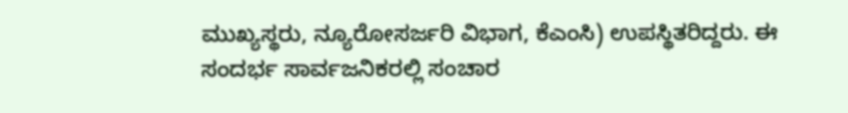ಮುಖ್ಯಸ್ಥರು, ನ್ಯೂರೋಸರ್ಜರಿ ವಿಭಾಗ, ಕೆಎಂಸಿ) ಉಪಸ್ಥಿತರಿದ್ದರು. ಈ ಸಂದರ್ಭ ಸಾರ್ವಜನಿಕರಲ್ಲಿ ಸಂಚಾರ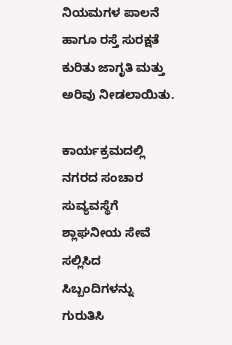ನಿಯಮಗಳ ಪಾಲನೆ ಹಾಗೂ ರಸ್ತೆ ಸುರಕ್ಷತೆ ಕುರಿತು ಜಾಗೃತಿ ಮತ್ತು ಅರಿವು ನೀಡಲಾಯಿತು.

ಕಾರ್ಯಕ್ರಮದಲ್ಲಿ ನಗರದ ಸಂಚಾರ ಸುವ್ಯವಸ್ಥೆಗೆ ಶ್ಲಾಘನೀಯ ಸೇವೆ ಸಲ್ಲಿಸಿದ ಸಿಬ್ಬಂದಿಗಳನ್ನು ಗುರುತಿಸಿ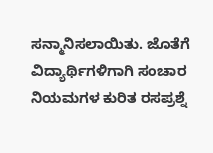ಸನ್ಮಾನಿಸಲಾಯಿತು. ಜೊತೆಗೆ ವಿದ್ಯಾರ್ಥಿಗಳಿಗಾಗಿ ಸಂಚಾರ ನಿಯಮಗಳ ಕುರಿತ ರಸಪ್ರಶ್ನೆ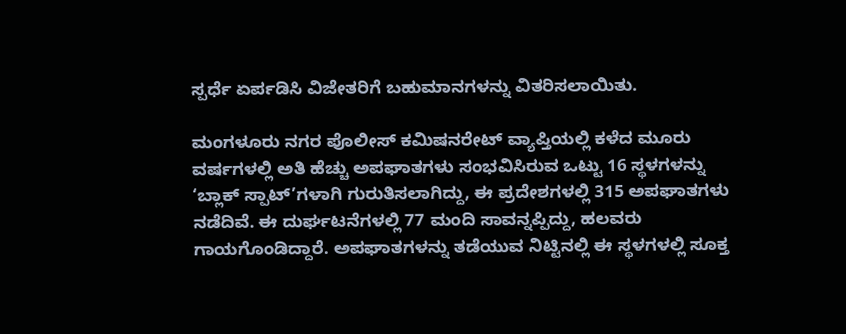ಸ್ಪರ್ಧೆ ಏರ್ಪಡಿಸಿ ವಿಜೇತರಿಗೆ ಬಹುಮಾನಗಳನ್ನು ವಿತರಿಸಲಾಯಿತು.

ಮಂಗಳೂರು ನಗರ ಪೊಲೀಸ್ ಕಮಿಷನರೇಟ್ ವ್ಯಾಪ್ತಿಯಲ್ಲಿ ಕಳೆದ ಮೂರು ವರ್ಷಗಳಲ್ಲಿ ಅತಿ ಹೆಚ್ಚು ಅಪಘಾತಗಳು ಸಂಭವಿಸಿರುವ ಒಟ್ಟು 16 ಸ್ಥಳಗಳನ್ನು ‘ಬ್ಲಾಕ್ ಸ್ಪಾಟ್’ಗಳಾಗಿ ಗುರುತಿಸಲಾಗಿದ್ದು, ಈ ಪ್ರದೇಶಗಳಲ್ಲಿ 315 ಅಪಘಾತಗಳು ನಡೆದಿವೆ. ಈ ದುರ್ಘಟನೆಗಳಲ್ಲಿ 77 ಮಂದಿ ಸಾವನ್ನಪ್ಪಿದ್ದು, ಹಲವರು ಗಾಯಗೊಂಡಿದ್ದಾರೆ. ಅಪಘಾತಗಳನ್ನು ತಡೆಯುವ ನಿಟ್ಟಿನಲ್ಲಿ ಈ ಸ್ಥಳಗಳಲ್ಲಿ ಸೂಕ್ತ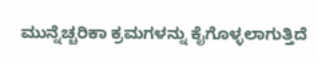ಮುನ್ನೆಚ್ಚರಿಕಾ ಕ್ರಮಗಳನ್ನು ಕೈಗೊಳ್ಳಲಾಗುತ್ತಿದೆ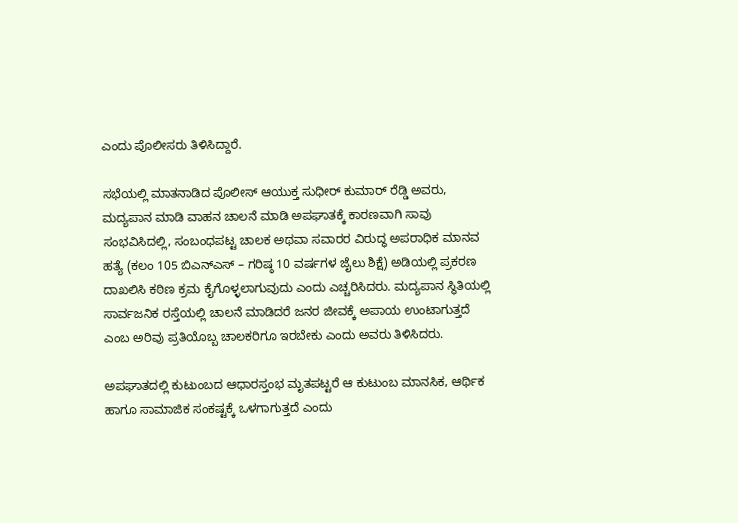ಎಂದು ಪೊಲೀಸರು ತಿಳಿಸಿದ್ದಾರೆ.

ಸಭೆಯಲ್ಲಿ ಮಾತನಾಡಿದ ಪೊಲೀಸ್ ಆಯುಕ್ತ ಸುಧೀರ್ ಕುಮಾರ್ ರೆಡ್ಡಿ ಅವರು, ಮದ್ಯಪಾನ ಮಾಡಿ ವಾಹನ ಚಾಲನೆ ಮಾಡಿ ಅಪಘಾತಕ್ಕೆ ಕಾರಣವಾಗಿ ಸಾವು ಸಂಭವಿಸಿದಲ್ಲಿ, ಸಂಬಂಧಪಟ್ಟ ಚಾಲಕ ಅಥವಾ ಸವಾರರ ವಿರುದ್ಧ ಅಪರಾಧಿಕ ಮಾನವ ಹತ್ಯೆ (ಕಲಂ 105 ಬಿಎನ್ಎಸ್ – ಗರಿಷ್ಠ 10 ವರ್ಷಗಳ ಜೈಲು ಶಿಕ್ಷೆ) ಅಡಿಯಲ್ಲಿ ಪ್ರಕರಣ ದಾಖಲಿಸಿ ಕಠಿಣ ಕ್ರಮ ಕೈಗೊಳ್ಳಲಾಗುವುದು ಎಂದು ಎಚ್ಚರಿಸಿದರು. ಮದ್ಯಪಾನ ಸ್ಥಿತಿಯಲ್ಲಿ ಸಾರ್ವಜನಿಕ ರಸ್ತೆಯಲ್ಲಿ ಚಾಲನೆ ಮಾಡಿದರೆ ಜನರ ಜೀವಕ್ಕೆ ಅಪಾಯ ಉಂಟಾಗುತ್ತದೆ ಎಂಬ ಅರಿವು ಪ್ರತಿಯೊಬ್ಬ ಚಾಲಕರಿಗೂ ಇರಬೇಕು ಎಂದು ಅವರು ತಿಳಿಸಿದರು.

ಅಪಘಾತದಲ್ಲಿ ಕುಟುಂಬದ ಆಧಾರಸ್ತಂಭ ಮೃತಪಟ್ಟರೆ ಆ ಕುಟುಂಬ ಮಾನಸಿಕ, ಆರ್ಥಿಕ ಹಾಗೂ ಸಾಮಾಜಿಕ ಸಂಕಷ್ಟಕ್ಕೆ ಒಳಗಾಗುತ್ತದೆ ಎಂದು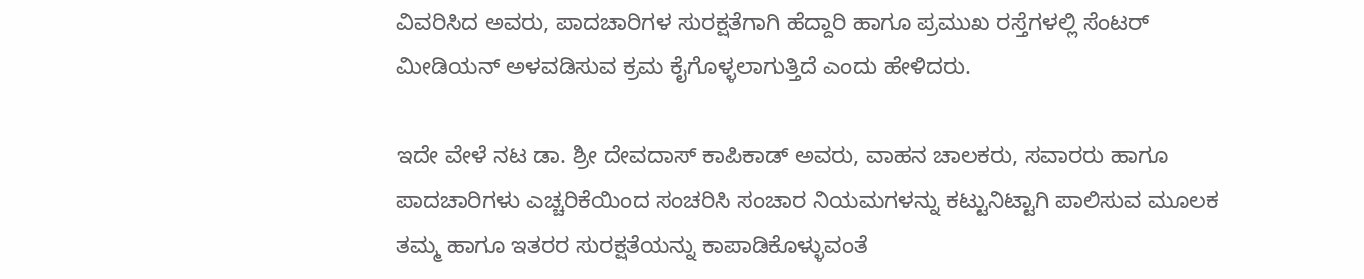ವಿವರಿಸಿದ ಅವರು, ಪಾದಚಾರಿಗಳ ಸುರಕ್ಷತೆಗಾಗಿ ಹೆದ್ದಾರಿ ಹಾಗೂ ಪ್ರಮುಖ ರಸ್ತೆಗಳಲ್ಲಿ ಸೆಂಟರ್ ಮೀಡಿಯನ್ ಅಳವಡಿಸುವ ಕ್ರಮ ಕೈಗೊಳ್ಳಲಾಗುತ್ತಿದೆ ಎಂದು ಹೇಳಿದರು.

ಇದೇ ವೇಳೆ ನಟ ಡಾ. ಶ್ರೀ ದೇವದಾಸ್ ಕಾಪಿಕಾಡ್ ಅವರು, ವಾಹನ ಚಾಲಕರು, ಸವಾರರು ಹಾಗೂ ಪಾದಚಾರಿಗಳು ಎಚ್ಚರಿಕೆಯಿಂದ ಸಂಚರಿಸಿ ಸಂಚಾರ ನಿಯಮಗಳನ್ನು ಕಟ್ಟುನಿಟ್ಟಾಗಿ ಪಾಲಿಸುವ ಮೂಲಕ ತಮ್ಮ ಹಾಗೂ ಇತರರ ಸುರಕ್ಷತೆಯನ್ನು ಕಾಪಾಡಿಕೊಳ್ಳುವಂತೆ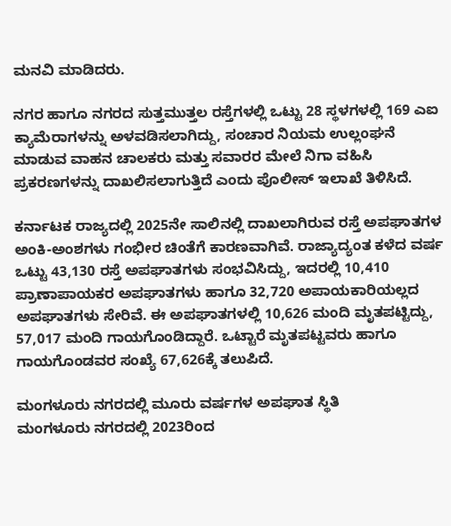ಮನವಿ ಮಾಡಿದರು.

ನಗರ ಹಾಗೂ ನಗರದ ಸುತ್ತಮುತ್ತಲ ರಸ್ತೆಗಳಲ್ಲಿ ಒಟ್ಟು 28 ಸ್ಥಳಗಳಲ್ಲಿ 169 ಎಐ ಕ್ಯಾಮೆರಾಗಳನ್ನು ಅಳವಡಿಸಲಾಗಿದ್ದು, ಸಂಚಾರ ನಿಯಮ ಉಲ್ಲಂಘನೆ ಮಾಡುವ ವಾಹನ ಚಾಲಕರು ಮತ್ತು ಸವಾರರ ಮೇಲೆ ನಿಗಾ ವಹಿಸಿ ಪ್ರಕರಣಗಳನ್ನು ದಾಖಲಿಸಲಾಗುತ್ತಿದೆ ಎಂದು ಪೊಲೀಸ್ ಇಲಾಖೆ ತಿಳಿಸಿದೆ.

ಕರ್ನಾಟಕ ರಾಜ್ಯದಲ್ಲಿ 2025ನೇ ಸಾಲಿನಲ್ಲಿ ದಾಖಲಾಗಿರುವ ರಸ್ತೆ ಅಪಘಾತಗಳ ಅಂಕಿ-ಅಂಶಗಳು ಗಂಭೀರ ಚಿಂತೆಗೆ ಕಾರಣವಾಗಿವೆ. ರಾಜ್ಯಾದ್ಯಂತ ಕಳೆದ ವರ್ಷ ಒಟ್ಟು 43,130 ರಸ್ತೆ ಅಪಘಾತಗಳು ಸಂಭವಿಸಿದ್ದು, ಇದರಲ್ಲಿ 10,410 ಪ್ರಾಣಾಪಾಯಕರ ಅಪಘಾತಗಳು ಹಾಗೂ 32,720 ಅಪಾಯಕಾರಿಯಲ್ಲದ ಅಪಘಾತಗಳು ಸೇರಿವೆ. ಈ ಅಪಘಾತಗಳಲ್ಲಿ 10,626 ಮಂದಿ ಮೃತಪಟ್ಟಿದ್ದು, 57,017 ಮಂದಿ ಗಾಯಗೊಂಡಿದ್ದಾರೆ. ಒಟ್ಟಾರೆ ಮೃತಪಟ್ಟವರು ಹಾಗೂ ಗಾಯಗೊಂಡವರ ಸಂಖ್ಯೆ 67,626ಕ್ಕೆ ತಲುಪಿದೆ.

ಮಂಗಳೂರು ನಗರದಲ್ಲಿ ಮೂರು ವರ್ಷಗಳ ಅಪಘಾತ ಸ್ಥಿತಿ
ಮಂಗಳೂರು ನಗರದಲ್ಲಿ 2023ರಿಂದ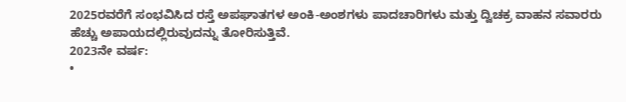2025ರವರೆಗೆ ಸಂಭವಿಸಿದ ರಸ್ತೆ ಅಪಘಾತಗಳ ಅಂಕಿ-ಅಂಶಗಳು ಪಾದಚಾರಿಗಳು ಮತ್ತು ದ್ವಿಚಕ್ರ ವಾಹನ ಸವಾರರು ಹೆಚ್ಚು ಅಪಾಯದಲ್ಲಿರುವುದನ್ನು ತೋರಿಸುತ್ತಿವೆ.
2023ನೇ ವರ್ಷ:
•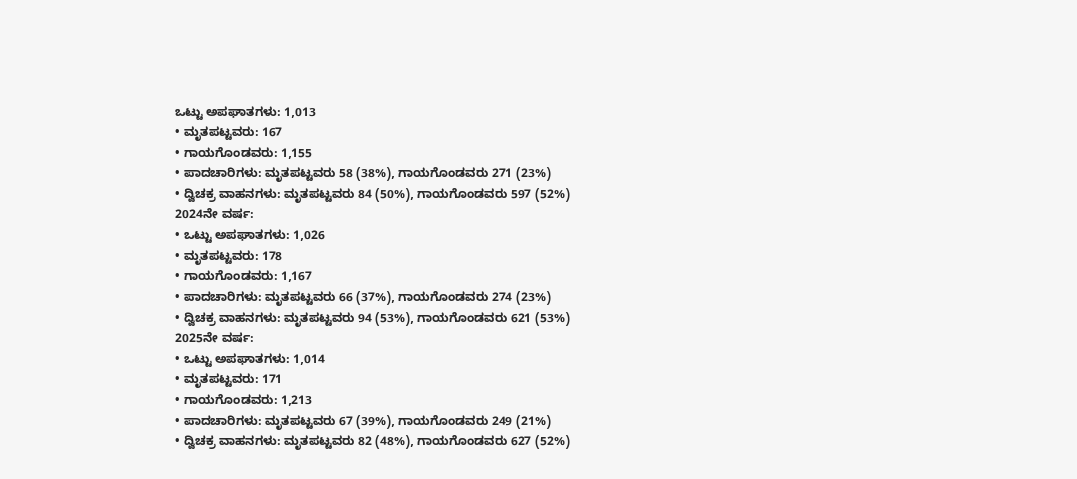ಒಟ್ಟು ಅಪಘಾತಗಳು: 1,013
• ಮೃತಪಟ್ಟವರು: 167
• ಗಾಯಗೊಂಡವರು: 1,155
• ಪಾದಚಾರಿಗಳು: ಮೃತಪಟ್ಟವರು 58 (38%), ಗಾಯಗೊಂಡವರು 271 (23%)
• ದ್ವಿಚಕ್ರ ವಾಹನಗಳು: ಮೃತಪಟ್ಟವರು 84 (50%), ಗಾಯಗೊಂಡವರು 597 (52%)
2024ನೇ ವರ್ಷ:
• ಒಟ್ಟು ಅಪಘಾತಗಳು: 1,026
• ಮೃತಪಟ್ಟವರು: 178
• ಗಾಯಗೊಂಡವರು: 1,167
• ಪಾದಚಾರಿಗಳು: ಮೃತಪಟ್ಟವರು 66 (37%), ಗಾಯಗೊಂಡವರು 274 (23%)
• ದ್ವಿಚಕ್ರ ವಾಹನಗಳು: ಮೃತಪಟ್ಟವರು 94 (53%), ಗಾಯಗೊಂಡವರು 621 (53%)
2025ನೇ ವರ್ಷ:
• ಒಟ್ಟು ಅಪಘಾತಗಳು: 1,014
• ಮೃತಪಟ್ಟವರು: 171
• ಗಾಯಗೊಂಡವರು: 1,213
• ಪಾದಚಾರಿಗಳು: ಮೃತಪಟ್ಟವರು 67 (39%), ಗಾಯಗೊಂಡವರು 249 (21%)
• ದ್ವಿಚಕ್ರ ವಾಹನಗಳು: ಮೃತಪಟ್ಟವರು 82 (48%), ಗಾಯಗೊಂಡವರು 627 (52%)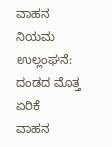ವಾಹನ ನಿಯಮ ಉಲ್ಲಂಘನೆ: ದಂಡದ ಮೊತ್ತ ಏರಿಕೆ
ವಾಹನ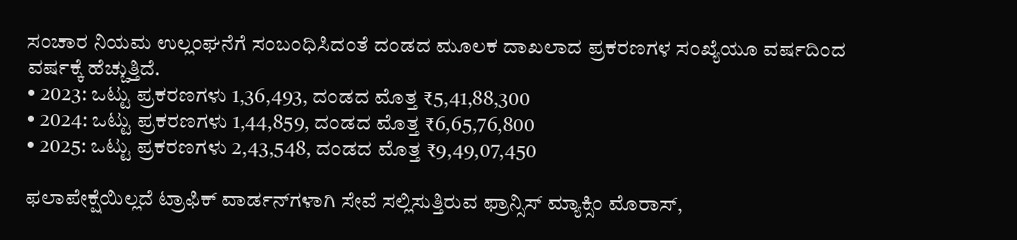ಸಂಚಾರ ನಿಯಮ ಉಲ್ಲಂಘನೆಗೆ ಸಂಬಂಧಿಸಿದಂತೆ ದಂಡದ ಮೂಲಕ ದಾಖಲಾದ ಪ್ರಕರಣಗಳ ಸಂಖ್ಯೆಯೂ ವರ್ಷದಿಂದ ವರ್ಷಕ್ಕೆ ಹೆಚ್ಚುತ್ತಿದೆ.
• 2023: ಒಟ್ಟು ಪ್ರಕರಣಗಳು 1,36,493, ದಂಡದ ಮೊತ್ತ ₹5,41,88,300
• 2024: ಒಟ್ಟು ಪ್ರಕರಣಗಳು 1,44,859, ದಂಡದ ಮೊತ್ತ ₹6,65,76,800
• 2025: ಒಟ್ಟು ಪ್ರಕರಣಗಳು 2,43,548, ದಂಡದ ಮೊತ್ತ ₹9,49,07,450

ಫಲಾಪೇಕ್ಷೆಯಿಲ್ಲದೆ ಟ್ರಾಫಿಕ್ ವಾರ್ಡನ್‌ಗಳಾಗಿ ಸೇವೆ ಸಲ್ಲಿಸುತ್ತಿರುವ ಫ್ರಾನ್ಸಿಸ್ ಮ್ಯಾಕ್ಸಿಂ ಮೊರಾಸ್,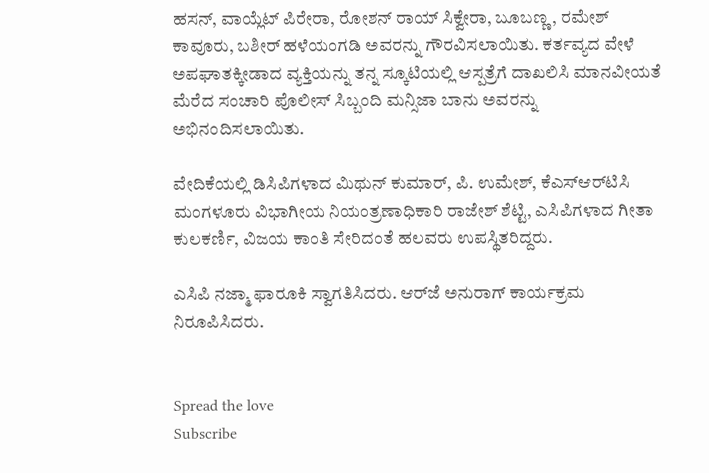ಹಸನ್, ವಾಯ್ಲೆಟ್ ಪಿರೇರಾ, ರೋಶನ್ ರಾಯ್ ಸಿಕ್ವೇರಾ, ಬೂಬಣ್ಣ, ರಮೇಶ್ ಕಾವೂರು, ಬಶೀರ್ ಹಳೆಯಂಗಡಿ ಅವರನ್ನು ಗೌರವಿಸಲಾಯಿತು. ಕರ್ತವ್ಯದ ವೇಳೆ ಅಪಘಾತಕ್ಕೀಡಾದ ವ್ಯಕ್ತಿಯನ್ನು ತನ್ನ ಸ್ಕೂಟಿಯಲ್ಲಿ ಆಸ್ಪತ್ರೆಗೆ ದಾಖಲಿಸಿ ಮಾನವೀಯತೆ ಮೆರೆದ ಸಂಚಾರಿ ಪೊಲೀಸ್ ಸಿಬ್ಬಂದಿ ಮನ್ಸಿಜಾ ಬಾನು ಅವರನ್ನು ಅಭಿನಂದಿಸಲಾಯಿತು.

ವೇದಿಕೆಯಲ್ಲಿ ಡಿಸಿಪಿಗಳಾದ ಮಿಥುನ್ ಕುಮಾರ್, ಪಿ. ಉಮೇಶ್, ಕೆಎಸ್‌ಆರ್‌ಟಿಸಿ ಮಂಗಳೂರು ವಿಭಾಗೀಯ ನಿಯಂತ್ರಣಾಧಿಕಾರಿ ರಾಜೇಶ್ ಶೆಟ್ಟಿ, ಎಸಿಪಿಗಳಾದ ಗೀತಾ ಕುಲಕರ್ಣಿ, ವಿಜಯ ಕಾಂತಿ ಸೇರಿದಂತೆ ಹಲವರು ಉಪಸ್ಥಿತರಿದ್ದರು.

ಎಸಿಪಿ ನಜ್ಮಾ ಫಾರೂಕಿ ಸ್ವಾಗತಿಸಿದರು. ಆರ್‌ಜೆ ಅನುರಾಗ್ ಕಾರ್ಯಕ್ರಮ ನಿರೂಪಿಸಿದರು.


Spread the love
Subscribe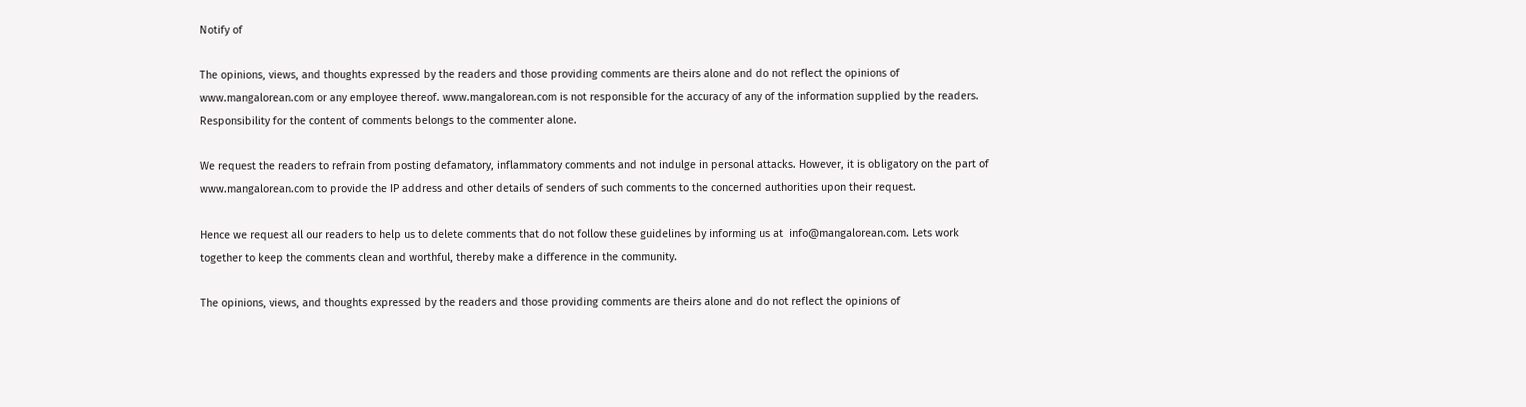Notify of

The opinions, views, and thoughts expressed by the readers and those providing comments are theirs alone and do not reflect the opinions of www.mangalorean.com or any employee thereof. www.mangalorean.com is not responsible for the accuracy of any of the information supplied by the readers. Responsibility for the content of comments belongs to the commenter alone.

We request the readers to refrain from posting defamatory, inflammatory comments and not indulge in personal attacks. However, it is obligatory on the part of www.mangalorean.com to provide the IP address and other details of senders of such comments to the concerned authorities upon their request.

Hence we request all our readers to help us to delete comments that do not follow these guidelines by informing us at  info@mangalorean.com. Lets work together to keep the comments clean and worthful, thereby make a difference in the community.

The opinions, views, and thoughts expressed by the readers and those providing comments are theirs alone and do not reflect the opinions of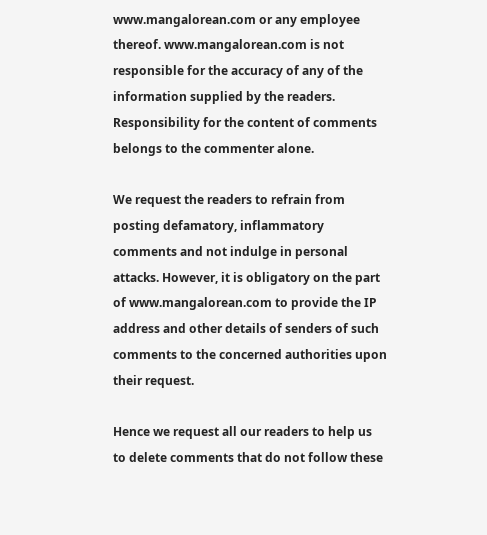www.mangalorean.com or any employee thereof. www.mangalorean.com is not responsible for the accuracy of any of the information supplied by the readers. Responsibility for the content of comments belongs to the commenter alone.

We request the readers to refrain from posting defamatory, inflammatory comments and not indulge in personal attacks. However, it is obligatory on the part of www.mangalorean.com to provide the IP address and other details of senders of such comments to the concerned authorities upon their request.

Hence we request all our readers to help us to delete comments that do not follow these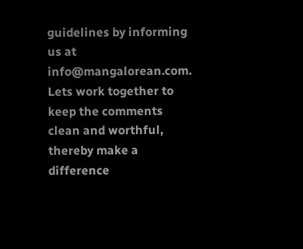guidelines by informing us at  info@mangalorean.com. Lets work together to keep the comments clean and worthful, thereby make a difference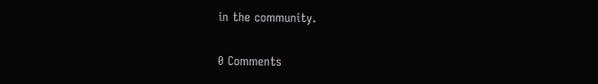in the community.

0 Comments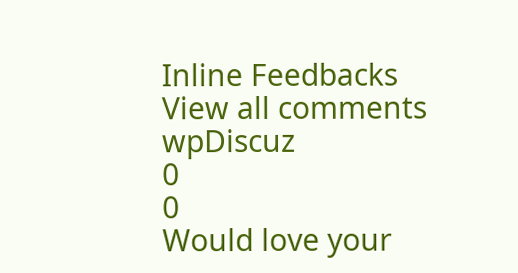Inline Feedbacks
View all comments
wpDiscuz
0
0
Would love your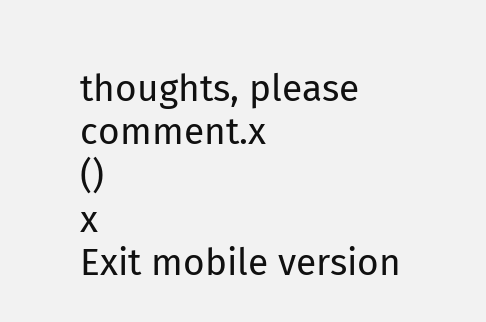thoughts, please comment.x
()
x
Exit mobile version